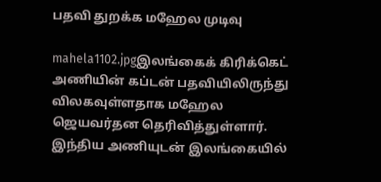பதவி துறக்க மஹேல முடிவு

mahela1102.jpgஇலங்கைக் கிரிக்கெட் அணியின் கப்டன் பதவியிலிருந்து விலகவுள்ளதாக மஹேல ஜெயவர்தன தெரிவித்துள்ளார். இந்திய அணியுடன் இலங்கையில்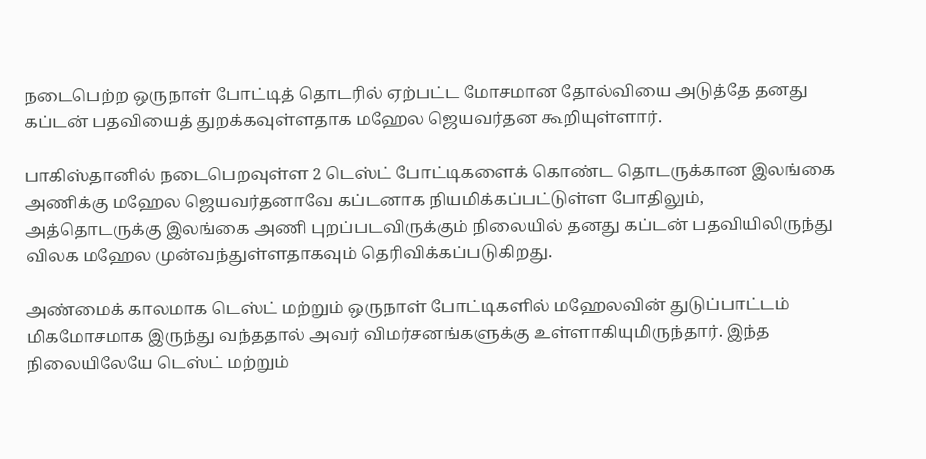நடைபெற்ற ஒருநாள் போட்டித் தொடரில் ஏற்பட்ட மோசமான தோல்வியை அடுத்தே தனது கப்டன் பதவியைத் துறக்கவுள்ளதாக மஹேல ஜெயவர்தன கூறியுள்ளார்.

பாகிஸ்தானில் நடைபெறவுள்ள 2 டெஸ்ட் போட்டிகளைக் கொண்ட தொடருக்கான இலங்கை அணிக்கு மஹேல ஜெயவர்தனாவே கப்டனாக நியமிக்கப்பட்டுள்ள போதிலும், அத்தொடருக்கு இலங்கை அணி புறப்படவிருக்கும் நிலையில் தனது கப்டன் பதவியிலிருந்து விலக மஹேல முன்வந்துள்ளதாகவும் தெரிவிக்கப்படுகிறது.

அண்மைக் காலமாக டெஸ்ட் மற்றும் ஒருநாள் போட்டிகளில் மஹேலவின் துடுப்பாட்டம் மிகமோசமாக இருந்து வந்ததால் அவர் விமர்சனங்களுக்கு உள்ளாகியுமிருந்தார். இந்த நிலையிலேயே டெஸ்ட் மற்றும்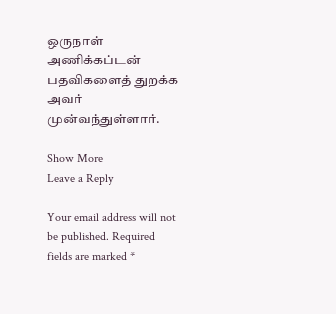ஒருநாள் அணிக்கப்டன் பதவிகளைத் துறக்க அவர் முன்வந்துள்ளார்.

Show More
Leave a Reply

Your email address will not be published. Required fields are marked *